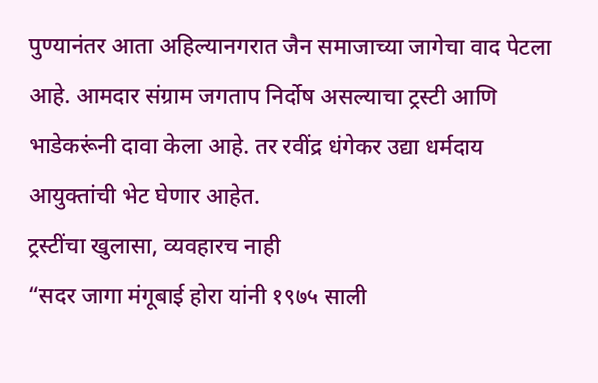पुण्यानंतर आता अहिल्यानगरात जैन समाजाच्या जागेचा वाद पेटला आहे. आमदार संग्राम जगताप निर्दोष असल्याचा ट्रस्टी आणि भाडेकरूंनी दावा केला आहे. तर रवींद्र धंगेकर उद्या धर्मदाय आयुक्तांची भेट घेणार आहेत.
ट्रस्टींचा खुलासा, व्यवहारच नाही
“सदर जागा मंगूबाई होरा यांनी १९७५ साली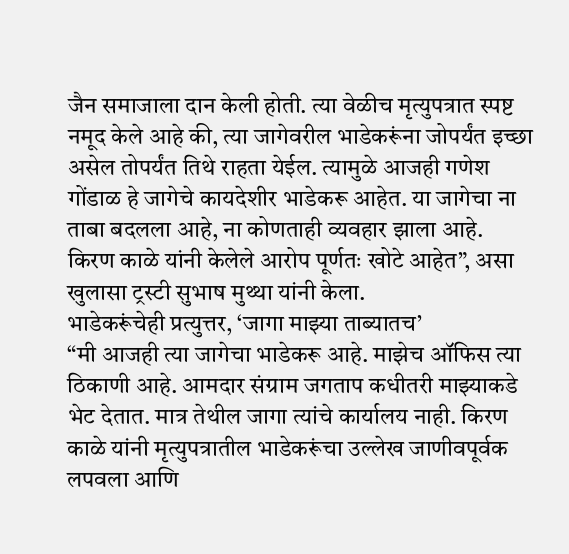जैन समाजाला दान केली होती. त्या वेळीच मृत्युपत्रात स्पष्ट नमूद केले आहे की, त्या जागेवरील भाडेकरूंना जोपर्यंत इच्छा असेल तोपर्यंत तिथे राहता येईल. त्यामुळे आजही गणेश गोंडाळ हे जागेचे कायदेशीर भाडेकरू आहेत. या जागेचा ना ताबा बदलला आहे, ना कोणताही व्यवहार झाला आहे. किरण काळे यांनी केलेले आरोप पूर्णतः खोटे आहेत”, असा खुलासा ट्रस्टी सुभाष मुथ्था यांनी केला.
भाडेकरूंचेही प्रत्युत्तर, ‘जागा माझ्या ताब्यातच’
“मी आजही त्या जागेचा भाडेकरू आहे. माझेच ऑफिस त्या ठिकाणी आहे. आमदार संग्राम जगताप कधीतरी माझ्याकडे भेट देतात. मात्र तेथील जागा त्यांचे कार्यालय नाही. किरण काळे यांनी मृत्युपत्रातील भाडेकरूंचा उल्लेख जाणीवपूर्वक लपवला आणि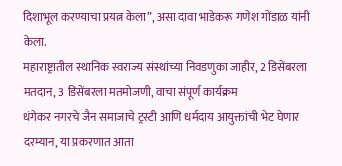दिशाभूल करण्याचा प्रयत्न केला”, असा दावा भाडेकरू गणेश गोंडाळ यांनी केला.
महाराष्ट्रातील स्थानिक स्वराज्य संस्थांच्या निवडणुका जाहीर, 2 डिसेंबरला मतदान, 3 डिसेंबरला मतमोजणी, वाचा संपूर्ण कार्यक्रम
धंगेकर नगरचे जैन समाजाचे ट्रस्टी आणि धर्मदाय आयुक्तांची भेट घेणार
दरम्यान, या प्रकरणात आता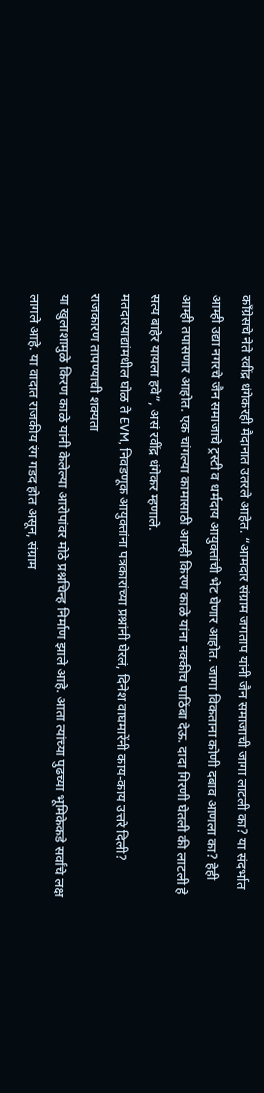काँग्रेसचे नेते रवींद्र धंगेकरही मैदानात उतरले आहेत. “आमदार संग्राम जगताप यांनी जैन समाजाची जागा लाटली का? या संदर्भात आम्ही उद्या नगरचे जैन समाजाचे ट्रस्टी व धर्मदाय आयुक्तांची भेट घेणार आहोत. जागा विकताना कोणी दबाव आणला का? हेही आम्ही तपासणार आहोत. एक चांगल्या कामासाठी आम्ही किरण काळे यांना नक्कीच पाठिंबा देऊ. दादा गिरणी घेतली की लाटली हे सत्य बाहेर यायला हवे”, असं रवींद्र धंगेकर म्हणाले.
मतदारयाद्यांमधील घोळ ते EVM, निवडणूक आयुक्तांना पत्रकारांच्या प्रश्नांनी घेरलं, दिनेश वाघमारेंनी काय-काय उत्तरे दिली?
राजकारण तापण्याची शक्यता
या खुलाशामुळे किरण काळे यांनी केलेल्या आरोपांवर मोठे प्रश्नचिन्ह निर्माण झाले आहे. आता त्यांच्या पुढच्या भूमिकेकडे सर्वांचे लक्ष लागले आहे. या वादात राजकीय रंग गडद होत असून, संग्राम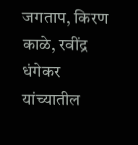जगताप, किरण काळे, रवींद्र धंगेकर यांच्यातील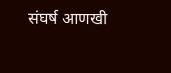संघर्ष आणखी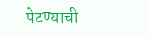पेटण्याची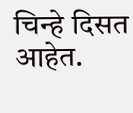चिन्हे दिसत आहेत.